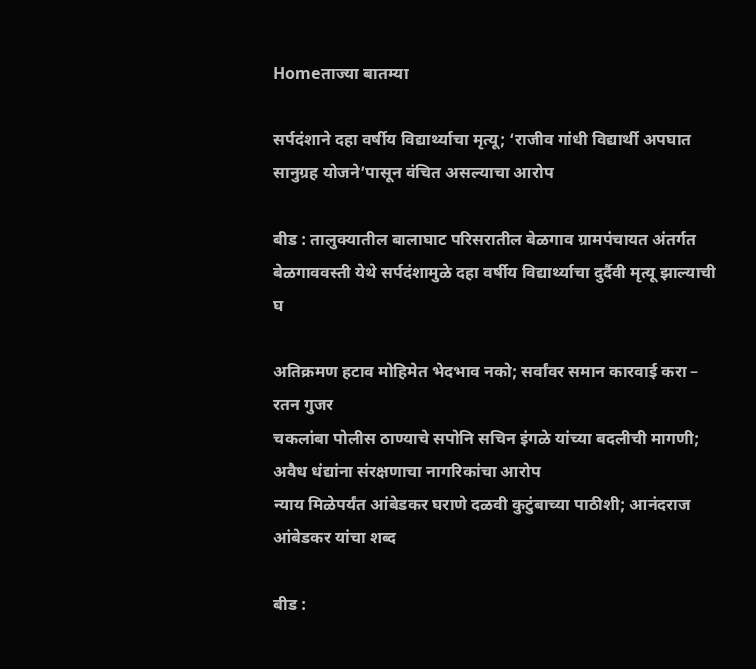Homeताज्या बातम्या

सर्पदंशाने दहा वर्षीय विद्यार्थ्याचा मृत्यू; ‘राजीव गांधी विद्यार्थी अपघात सानुग्रह योजने’पासून वंचित असल्याचा आरोप

बीड : तालुक्यातील बालाघाट परिसरातील बेळगाव ग्रामपंचायत अंतर्गत बेळगाववस्ती येथे सर्पदंशामुळे दहा वर्षीय विद्यार्थ्याचा दुर्दैवी मृत्यू झाल्याची घ

अतिक्रमण हटाव मोहिमेत भेदभाव नको; सर्वांवर समान कारवाई करा – रतन गुजर
चकलांबा पोलीस ठाण्याचे सपोनि सचिन इंगळे यांच्या बदलीची मागणी; अवैध धंद्यांना संरक्षणाचा नागरिकांचा आरोप
न्याय मिळेपर्यंत आंबेडकर घराणे दळवी कुटुंबाच्या पाठीशी; आनंदराज आंबेडकर यांचा शब्द

बीड :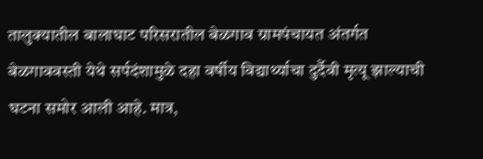तालुक्यातील बालाघाट परिसरातील बेळगाव ग्रामपंचायत अंतर्गत बेळगाववस्ती येथे सर्पदंशामुळे दहा वर्षीय विद्यार्थ्याचा दुर्दैवी मृत्यू झाल्याची घटना समोर आली आहे. मात्र,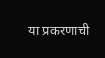या प्रकरणाची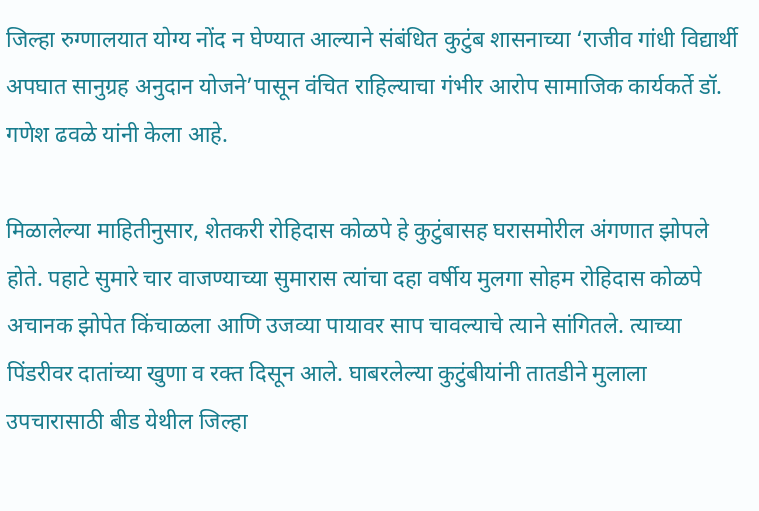जिल्हा रुग्णालयात योग्य नोंद न घेण्यात आल्याने संबंधित कुटुंब शासनाच्या ‘राजीव गांधी विद्यार्थी अपघात सानुग्रह अनुदान योजने’पासून वंचित राहिल्याचा गंभीर आरोप सामाजिक कार्यकर्ते डॉ. गणेश ढवळे यांनी केला आहे.

मिळालेल्या माहितीनुसार, शेतकरी रोहिदास कोळपे हे कुटुंबासह घरासमोरील अंगणात झोपले होते. पहाटे सुमारे चार वाजण्याच्या सुमारास त्यांचा दहा वर्षीय मुलगा सोहम रोहिदास कोळपे अचानक झोपेत किंचाळला आणि उजव्या पायावर साप चावल्याचे त्याने सांगितले. त्याच्या पिंडरीवर दातांच्या खुणा व रक्त दिसून आले. घाबरलेल्या कुटुंबीयांनी तातडीने मुलाला उपचारासाठी बीड येथील जिल्हा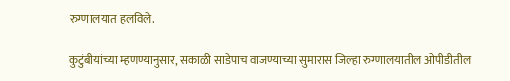रुग्णालयात हलविले.

कुटुंबीयांच्या म्हणण्यानुसार, सकाळी साडेपाच वाजण्याच्या सुमारास जिल्हा रुग्णालयातील ओपीडीतील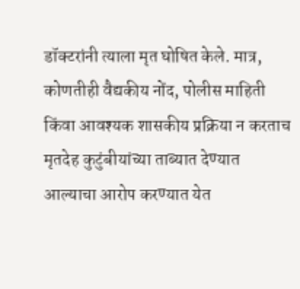डॉक्टरांनी त्याला मृत घोषित केले. मात्र, कोणतीही वैद्यकीय नोंद, पोलीस माहिती किंवा आवश्यक शासकीय प्रक्रिया न करताच मृतदेह कुटुंबीयांच्या ताब्यात देण्यात आल्याचा आरोप करण्यात येत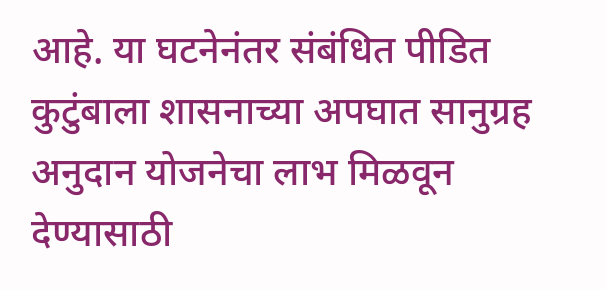आहे. या घटनेनंतर संबंधित पीडित कुटुंबाला शासनाच्या अपघात सानुग्रह अनुदान योजनेचा लाभ मिळवून देण्यासाठी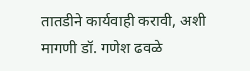तातडीने कार्यवाही करावी, अशी मागणी डॉ. गणेश ढवळे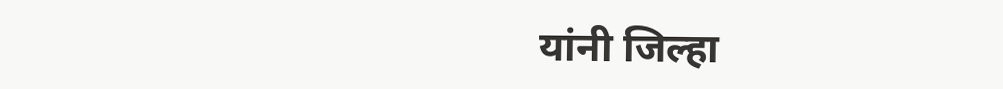यांनी जिल्हा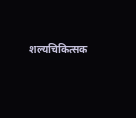शल्यचिकित्सक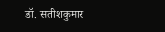डॉ. सतीशकुमार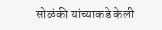सोळंकी यांच्याकडे केली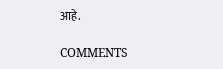आहे.

COMMENTS